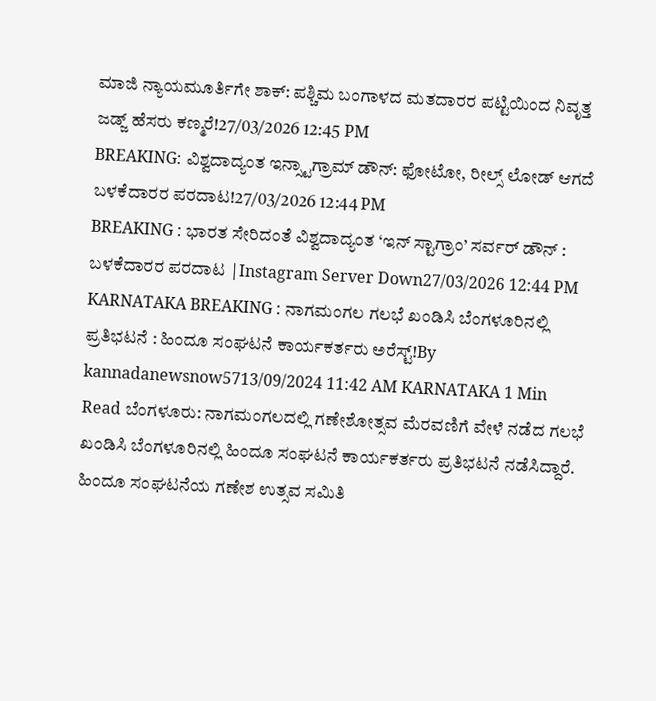ಮಾಜಿ ನ್ಯಾಯಮೂರ್ತಿಗೇ ಶಾಕ್: ಪಶ್ಚಿಮ ಬಂಗಾಳದ ಮತದಾರರ ಪಟ್ಟಿಯಿಂದ ನಿವೃತ್ತ ಜಡ್ಜ್ ಹೆಸರು ಕಣ್ಮರೆ!27/03/2026 12:45 PM
BREAKING: ವಿಶ್ವದಾದ್ಯಂತ ಇನ್ಸ್ಟಾಗ್ರಾಮ್ ಡೌನ್: ಫೋಟೋ, ರೀಲ್ಸ್ ಲೋಡ್ ಆಗದೆ ಬಳಕೆದಾರರ ಪರದಾಟ!27/03/2026 12:44 PM
BREAKING : ಭಾರತ ಸೇರಿದಂತೆ ವಿಶ್ವದಾದ್ಯಂತ ‘ಇನ್ ಸ್ಟಾಗ್ರಾಂ’ ಸರ್ವರ್ ಡೌನ್ : ಬಳಕೆದಾರರ ಪರದಾಟ |Instagram Server Down27/03/2026 12:44 PM
KARNATAKA BREAKING : ನಾಗಮಂಗಲ ಗಲಭೆ ಖಂಡಿಸಿ ಬೆಂಗಳೂರಿನಲ್ಲಿ ಪ್ರತಿಭಟನೆ : ಹಿಂದೂ ಸಂಘಟನೆ ಕಾರ್ಯಕರ್ತರು ಅರೆಸ್ಟ್!By kannadanewsnow5713/09/2024 11:42 AM KARNATAKA 1 Min Read ಬೆಂಗಳೂರು: ನಾಗಮಂಗಲದಲ್ಲಿ ಗಣೇಶೋತ್ಸವ ಮೆರವಣಿಗೆ ವೇಳೆ ನಡೆದ ಗಲಭೆ ಖಂಡಿಸಿ ಬೆಂಗಳೂರಿನಲ್ಲಿ ಹಿಂದೂ ಸಂಘಟನೆ ಕಾರ್ಯಕರ್ತರು ಪ್ರತಿಭಟನೆ ನಡೆಸಿದ್ದಾರೆ. ಹಿಂದೂ ಸಂಘಟನೆಯ ಗಣೇಶ ಉತ್ಸವ ಸಮಿತಿ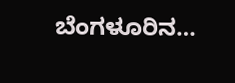ಬೆಂಗಳೂರಿನ…